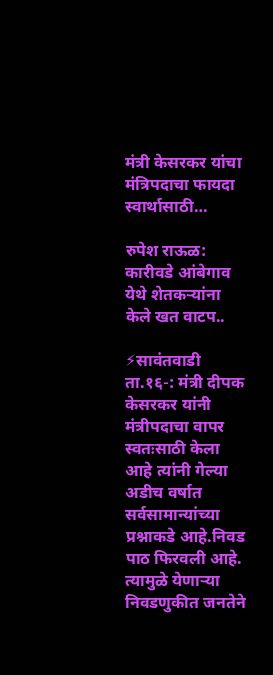मंत्री केसरकर यांचा मंत्रिपदाचा फायदा स्वार्थासाठी…

रुपेश राऊळ: कारीवडे आंबेगाव येथे शेतकऱ्यांना केले खत वाटप..

⚡सावंतवाडी ता.१६-: मंत्री दीपक केसरकर यांनी मंत्रीपदाचा वापर स्वतःसाठी केला आहे त्यांनी गेल्या अडीच वर्षात सर्वसामान्यांच्या प्रश्नाकडे आहे.निवड पाठ फिरवली आहे. त्यामुळे येणाऱ्या निवडणुकीत जनतेने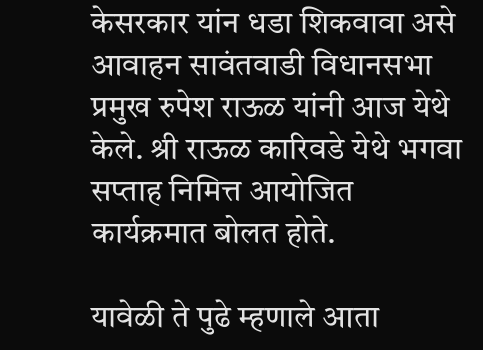केसरकार यांन धडा शिकवावा असे आवाहन सावंतवाडी विधानसभा प्रमुख रुपेश राऊळ यांनी आज येथे केले. श्री राऊळ कारिवडे येथे भगवा सप्ताह निमित्त आयोजित कार्यक्रमात बोलत होते.

यावेळी ते पुढे म्हणाले आता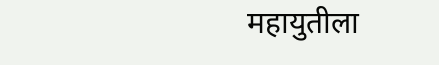महायुतीला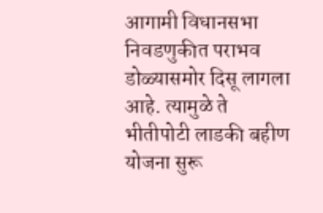आगामी विधानसभा निवडणुकीत पराभव डोळ्यासमोर दिसू लागला आहे. त्यामुळे ते भीतीपोटी लाडकी बहीण योजना सुरू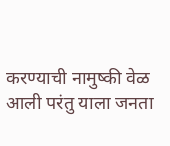करण्याची नामुष्की वेळ आली परंतु याला जनता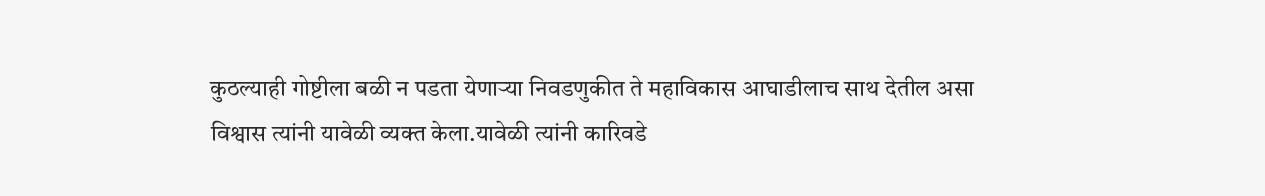कुठल्याही गोष्टीला बळी न पडता येणाऱ्या निवडणुकीत ते महाविकास आघाडीलाच साथ देतील असा विश्वास त्यांनी यावेळी व्यक्त केला.यावेळी त्यांनी कारिवडे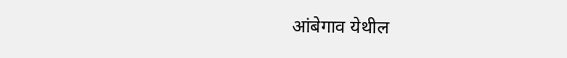आंबेगाव येथील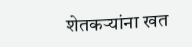शेतकऱ्यांना खत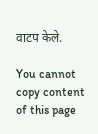वाटप केले.

You cannot copy content of this page